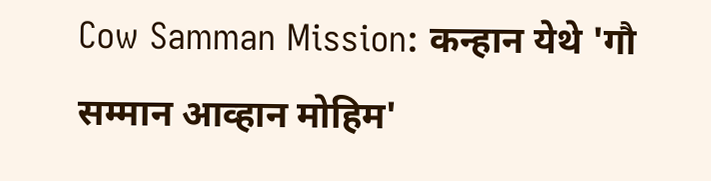Cow Samman Mission: कन्हान येथे 'गौ सम्मान आव्हान मोहिम'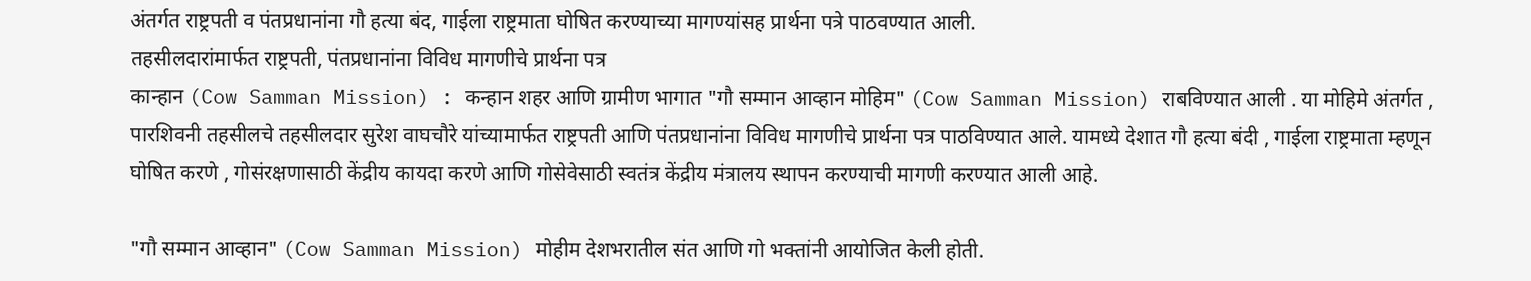अंतर्गत राष्ट्रपती व पंतप्रधानांना गौ हत्या बंद, गाईला राष्ट्रमाता घोषित करण्याच्या मागण्यांसह प्रार्थना पत्रे पाठवण्यात आली.
तहसीलदारांमार्फत राष्ट्रपती, पंतप्रधानांना विविध मागणीचे प्रार्थना पत्र
कान्हान (Cow Samman Mission) : कन्हान शहर आणि ग्रामीण भागात "गौ सम्मान आव्हान मोहिम" (Cow Samman Mission) राबविण्यात आली . या मोहिमे अंतर्गत , पारशिवनी तहसीलचे तहसीलदार सुरेश वाघचौरे यांच्यामार्फत राष्ट्रपती आणि पंतप्रधानांना विविध मागणीचे प्रार्थना पत्र पाठविण्यात आले. यामध्ये देशात गौ हत्या बंदी , गाईला राष्ट्रमाता म्हणून घोषित करणे , गोसंरक्षणासाठी केंद्रीय कायदा करणे आणि गोसेवेसाठी स्वतंत्र केंद्रीय मंत्रालय स्थापन करण्याची मागणी करण्यात आली आहे.

"गौ सम्मान आव्हान" (Cow Samman Mission) मोहीम देशभरातील संत आणि गो भक्तांनी आयोजित केली होती.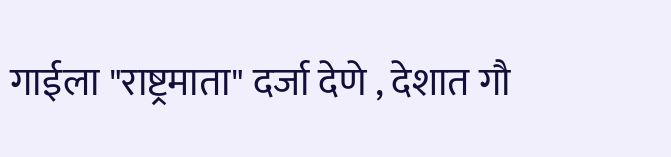गाईला "राष्ट्रमाता" दर्जा देणे , देशात गौ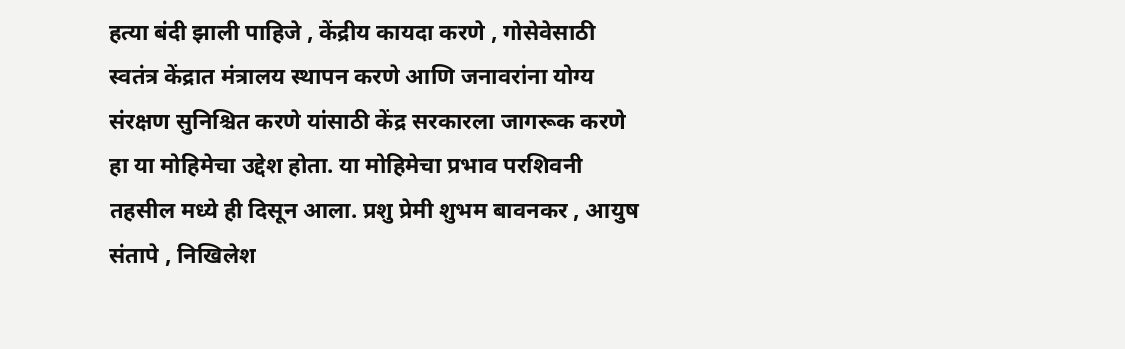हत्या बंदी झाली पाहिजे , केंद्रीय कायदा करणे , गोसेवेसाठी स्वतंत्र केंद्रात मंत्रालय स्थापन करणे आणि जनावरांना योग्य संरक्षण सुनिश्चित करणे यांसाठी केंद्र सरकारला जागरूक करणे हा या मोहिमेचा उद्देश होता. या मोहिमेचा प्रभाव परशिवनी तहसील मध्ये ही दिसून आला. प्रशु प्रेमी शुभम बावनकर , आयुष संतापे , निखिलेश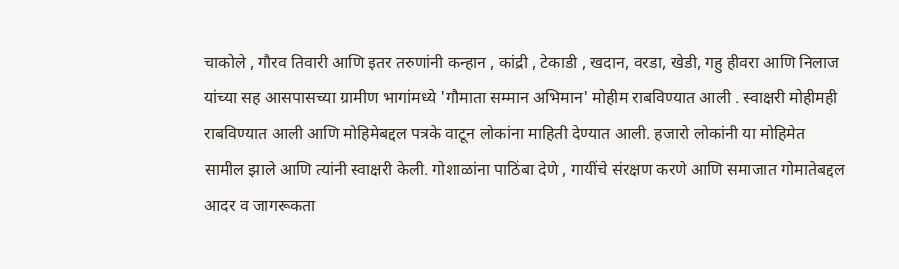चाकोले , गौरव तिवारी आणि इतर तरुणांनी कन्हान , कांद्री , टेकाडी , खदान, वरडा, खेडी, गहु हीवरा आणि निलाज यांच्या सह आसपासच्या ग्रामीण भागांमध्ये 'गौमाता सम्मान अभिमान' मोहीम राबविण्यात आली . स्वाक्षरी मोहीमही राबविण्यात आली आणि मोहिमेबद्दल पत्रके वाटून लोकांना माहिती देण्यात आली. हजारो लोकांनी या मोहिमेत सामील झाले आणि त्यांनी स्वाक्षरी केली. गोशाळांना पाठिंबा देणे , गायींचे संरक्षण करणे आणि समाजात गोमातेबद्दल आदर व जागरूकता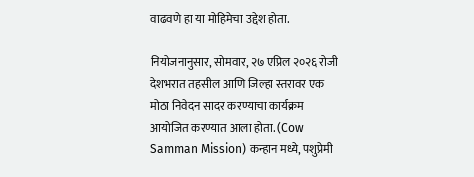वाढवणे हा या मोहिमेचा उद्देश होता.

नियोजनानुसार, सोमवार, २७ एप्रिल २०२६ रोजी देशभरात तहसील आणि जिल्हा स्तरावर एक मोठा निवेदन सादर करण्याचा कार्यक्रम आयोजित करण्यात आला होता. (Cow Samman Mission) कन्हान मध्ये, पशुप्रेमी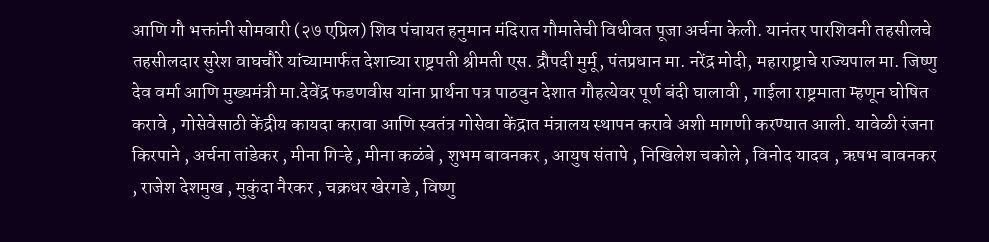आणि गौ भक्तांनी सोमवारी (२७ एप्रिल) शिव पंचायत हनुमान मंदिरात गौमातेची विधीवत पूजा अर्चना केली. यानंतर पारशिवनी तहसीलचे तहसीलदार सुरेश वाघचौरे यांच्यामार्फत देशाच्या राष्ट्रपती श्रीमती एस. द्रौपदी मुर्मू, पंतप्रधान मा. नरेंद्र मोदी, महाराष्ट्राचे राज्यपाल मा. जिष्णु देव वर्मा आणि मुख्यमंत्री मा.देवेंद्र फडणवीस यांना प्रार्थना पत्र पाठवुन देशात गौहत्येवर पूर्ण बंदी घालावी , गाईला राष्ट्रमाता म्हणून घोषित करावे , गोसेवेसाठी केंद्रीय कायदा करावा आणि स्वतंत्र गोसेवा केंद्रात मंत्रालय स्थापन करावे अशी मागणी करण्यात आली. यावेळी रंजना किरपाने , अर्चना तांडेकर , मीना गिऱ्हे , मीना कळंबे , शुभम बावनकर , आयुष संतापे , निखिलेश चकोले , विनोद यादव , ऋषभ बावनकर , राजेश देशमुख , मुकुंदा नैरकर , चक्रधर खेरगडे , विष्णु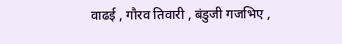वाढई , गौरव तिवारी , बंडुजी गजभिए ,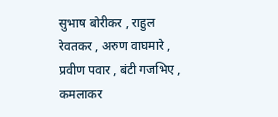सुभाष बोरीकर , राहुल रेवतकर , अरुण वाघमारे , प्रवीण पवार , बंटी गजभिए , कमलाकर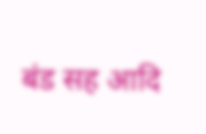बंड सह आदि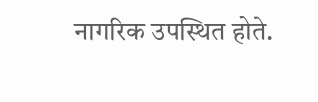नागरिक उपस्थित होते.